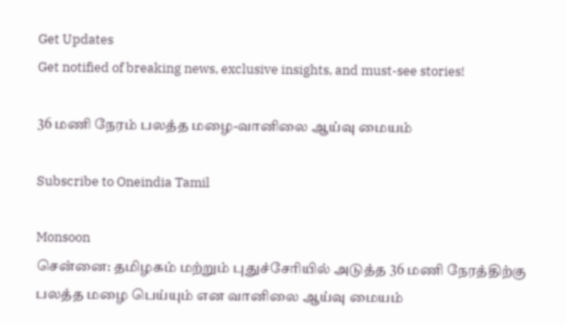Get Updates
Get notified of breaking news, exclusive insights, and must-see stories!

36 மணி நேரம் பலத்த மழை-வானிலை ஆய்வு மையம்

Subscribe to Oneindia Tamil

Monsoon
சென்னை: தமிழகம் மற்றும் புதுச்சேரியில் அடுத்த 36 மணி நேரத்திற்கு பலத்த மழை பெய்யும் என வானிலை ஆய்வு மையம்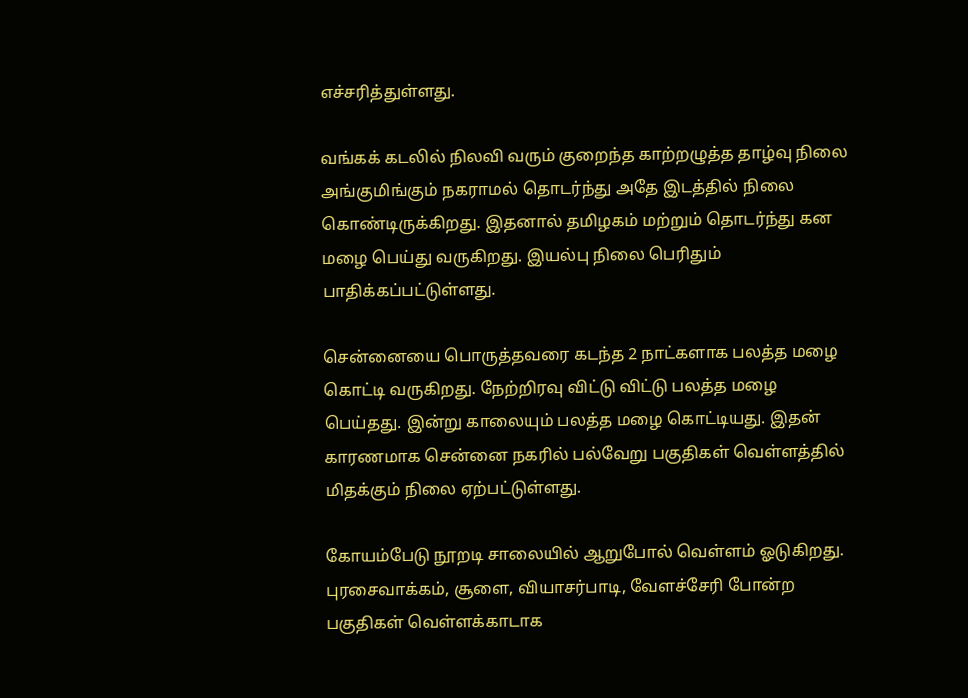எச்சரித்துள்ளது.

வங்கக் கடலில் நிலவி வரும் குறைந்த காற்றழுத்த தாழ்வு நிலை அங்குமிங்கும் நகராமல் தொடர்ந்து அதே இடத்தில் நிலை கொண்டிருக்கிறது. இதனால் தமிழகம் மற்றும் தொடர்ந்து கன மழை பெய்து வருகிறது. இயல்பு நிலை பெரிதும் பாதிக்கப்பட்டுள்ளது.

சென்னையை பொருத்தவரை கடந்த 2 நாட்களாக பலத்த மழை கொட்டி வருகிறது. நேற்றிரவு விட்டு விட்டு பலத்த மழை பெய்தது. இன்று காலையும் பலத்த மழை கொட்டியது. இதன் காரணமாக சென்னை நகரில் பல்வேறு பகுதிகள் வெள்ளத்தில் மிதக்கும் நிலை ஏற்பட்டுள்ளது.

கோயம்பேடு நூறடி சாலையில் ஆறுபோல் வெள்ளம் ஓடுகிறது. புரசைவாக்கம், சூளை, வியாசர்பாடி, வேளச்சேரி போன்ற பகுதிகள் வெள்ளக்காடாக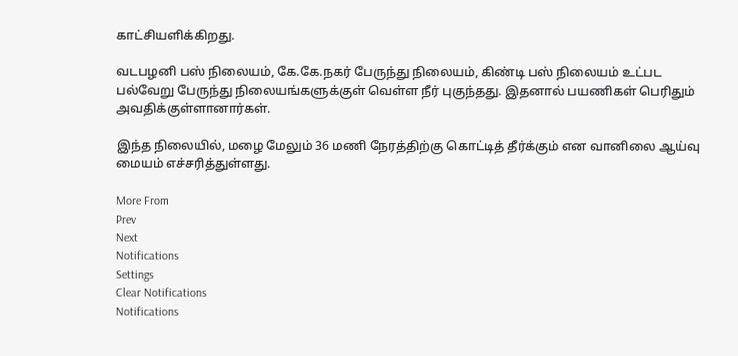காட்சியளிக்கிறது.

வடபழனி பஸ் நிலையம், கே.கே.நகர் பேருந்து நிலையம், கிண்டி பஸ் நிலையம் உட்பட பல்வேறு பேருந்து நிலையங்களுக்குள் வெள்ள நீர் புகுந்தது. இதனால் பயணிகள் பெரிதும் அவதிக்குள்ளானார்கள்.

இந்த நிலையில், மழை மேலும் 36 மணி நேரத்திற்கு கொட்டித் தீர்க்கும் என வானிலை ஆய்வு மையம் எச்சரித்துள்ளது.

More From
Prev
Next
Notifications
Settings
Clear Notifications
Notifications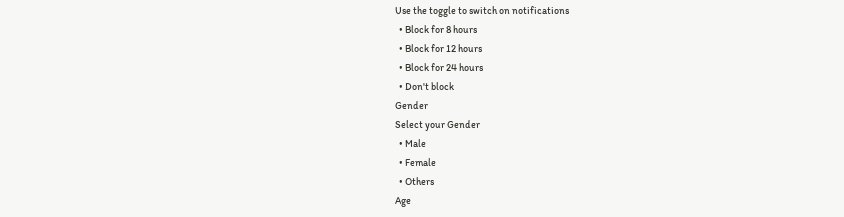Use the toggle to switch on notifications
  • Block for 8 hours
  • Block for 12 hours
  • Block for 24 hours
  • Don't block
Gender
Select your Gender
  • Male
  • Female
  • Others
Age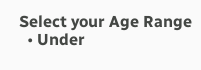Select your Age Range
  • Under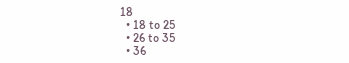18
  • 18 to 25
  • 26 to 35
  • 36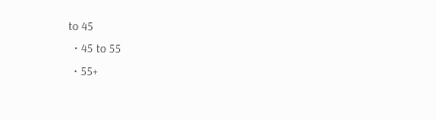to 45
  • 45 to 55
  • 55+